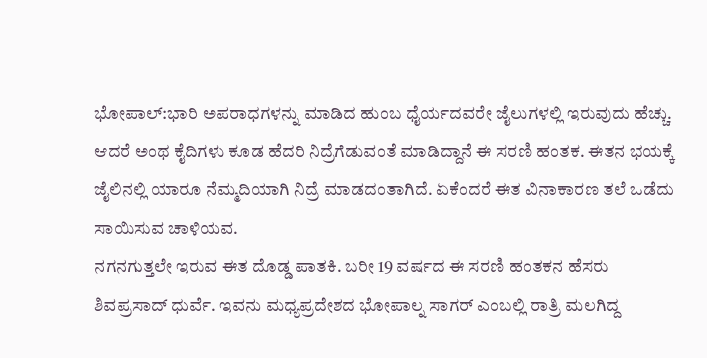ಭೋಪಾಲ್:ಭಾರಿ ಅಪರಾಧಗಳನ್ನು ಮಾಡಿದ ಹುಂಬ ಧೈರ್ಯದವರೇ ಜೈಲುಗಳಲ್ಲಿ ಇರುವುದು ಹೆಚ್ಚು. ಆದರೆ ಅಂಥ ಕೈದಿಗಳು ಕೂಡ ಹೆದರಿ ನಿದ್ರೆಗೆಡುವಂತೆ ಮಾಡಿದ್ದಾನೆ ಈ ಸರಣಿ ಹಂತಕ. ಈತನ ಭಯಕ್ಕೆ ಜೈಲಿನಲ್ಲಿ ಯಾರೂ ನೆಮ್ಮದಿಯಾಗಿ ನಿದ್ರೆ ಮಾಡದಂತಾಗಿದೆ. ಏಕೆಂದರೆ ಈತ ವಿನಾಕಾರಣ ತಲೆ ಒಡೆದು ಸಾಯಿಸುವ ಚಾಳಿಯವ.
ನಗನಗುತ್ತಲೇ ಇರುವ ಈತ ದೊಡ್ಡ ಪಾತಕಿ. ಬರೀ 19 ವರ್ಷದ ಈ ಸರಣಿ ಹಂತಕನ ಹೆಸರು ಶಿವಪ್ರಸಾದ್ ಧುರ್ವೆ. ಇವನು ಮಧ್ಯಪ್ರದೇಶದ ಭೋಪಾಲ್ನ ಸಾಗರ್ ಎಂಬಲ್ಲಿ ರಾತ್ರಿ ಮಲಗಿದ್ದ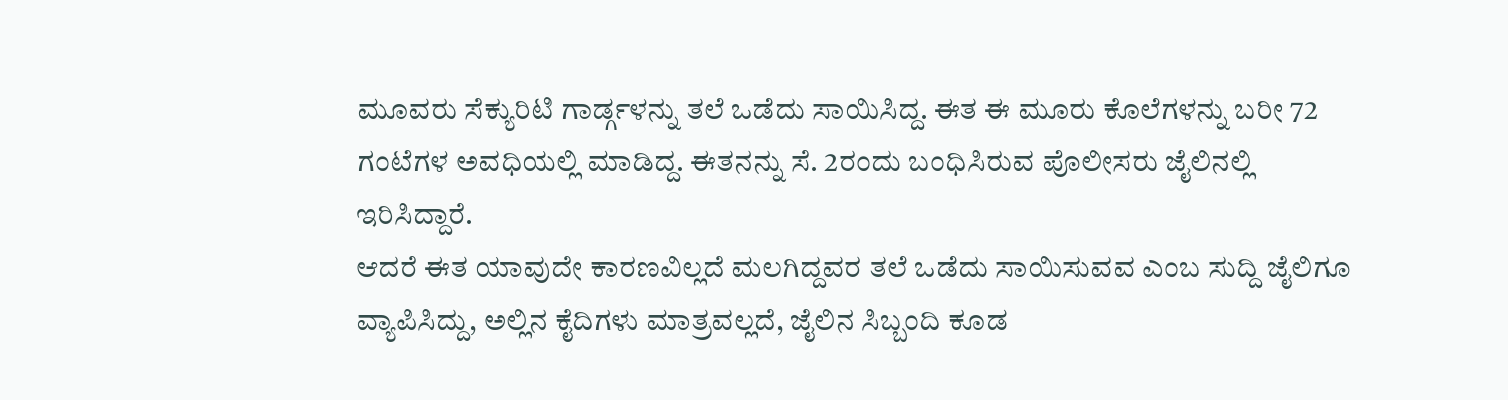ಮೂವರು ಸೆಕ್ಯುರಿಟಿ ಗಾರ್ಡ್ಗಳನ್ನು ತಲೆ ಒಡೆದು ಸಾಯಿಸಿದ್ದ. ಈತ ಈ ಮೂರು ಕೊಲೆಗಳನ್ನು ಬರೀ 72 ಗಂಟೆಗಳ ಅವಧಿಯಲ್ಲಿ ಮಾಡಿದ್ದ. ಈತನನ್ನು ಸೆ. 2ರಂದು ಬಂಧಿಸಿರುವ ಪೊಲೀಸರು ಜೈಲಿನಲ್ಲಿ ಇರಿಸಿದ್ದಾರೆ.
ಆದರೆ ಈತ ಯಾವುದೇ ಕಾರಣವಿಲ್ಲದೆ ಮಲಗಿದ್ದವರ ತಲೆ ಒಡೆದು ಸಾಯಿಸುವವ ಎಂಬ ಸುದ್ದಿ ಜೈಲಿಗೂ ವ್ಯಾಪಿಸಿದ್ದು, ಅಲ್ಲಿನ ಕೈದಿಗಳು ಮಾತ್ರವಲ್ಲದೆ, ಜೈಲಿನ ಸಿಬ್ಬಂದಿ ಕೂಡ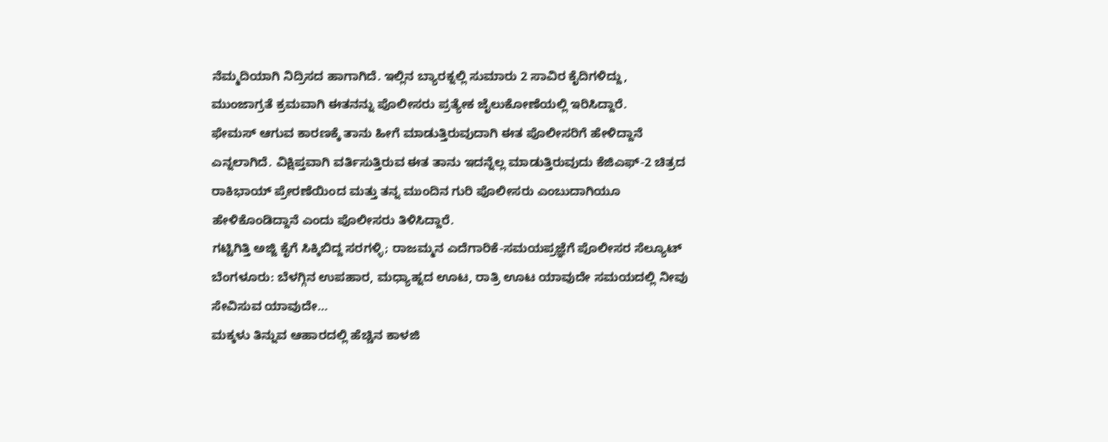ನೆಮ್ಮದಿಯಾಗಿ ನಿದ್ರಿಸದ ಹಾಗಾಗಿದೆ. ಇಲ್ಲಿನ ಬ್ಯಾರಕ್ನಲ್ಲಿ ಸುಮಾರು 2 ಸಾವಿರ ಕೈದಿಗಳಿದ್ದು, ಮುಂಜಾಗ್ರತೆ ಕ್ರಮವಾಗಿ ಈತನನ್ನು ಪೊಲೀಸರು ಪ್ರತ್ಯೇಕ ಜೈಲುಕೋಣೆಯಲ್ಲಿ ಇರಿಸಿದ್ದಾರೆ.
ಫೇಮಸ್ ಆಗುವ ಕಾರಣಕ್ಕೆ ತಾನು ಹೀಗೆ ಮಾಡುತ್ತಿರುವುದಾಗಿ ಈತ ಪೊಲೀಸರಿಗೆ ಹೇಳಿದ್ದಾನೆ ಎನ್ನಲಾಗಿದೆ. ವಿಕ್ಷಿಪ್ತವಾಗಿ ವರ್ತಿಸುತ್ತಿರುವ ಈತ ತಾನು ಇದನ್ನೆಲ್ಲ ಮಾಡುತ್ತಿರುವುದು ಕೆಜಿಎಫ್-2 ಚಿತ್ರದ ರಾಕಿಭಾಯ್ ಪ್ರೇರಣೆಯಿಂದ ಮತ್ತು ತನ್ನ ಮುಂದಿನ ಗುರಿ ಪೊಲೀಸರು ಎಂಬುದಾಗಿಯೂ ಹೇಳಿಕೊಂಡಿದ್ದಾನೆ ಎಂದು ಪೊಲೀಸರು ತಿಳಿಸಿದ್ದಾರೆ.
ಗಟ್ಟಿಗಿತ್ತಿ ಅಜ್ಜಿ ಕೈಗೆ ಸಿಕ್ಕಿಬಿದ್ದ ಸರಗಳ್ಳಿ; ರಾಜಮ್ಮನ ಎದೆಗಾರಿಕೆ-ಸಮಯಪ್ರಜ್ಞೆಗೆ ಪೊಲೀಸರ ಸೆಲ್ಯೂಟ್
ಬೆಂಗಳೂರು: ಬೆಳಗ್ಗಿನ ಉಪಹಾರ, ಮಧ್ಯಾಹ್ನದ ಊಟ, ರಾತ್ರಿ ಊಟ ಯಾವುದೇ ಸಮಯದಲ್ಲಿ ನೀವು ಸೇವಿಸುವ ಯಾವುದೇ…
ಮಕ್ಕಳು ತಿನ್ನುವ ಆಹಾರದಲ್ಲಿ ಹೆಚ್ಚಿನ ಕಾಳಜಿ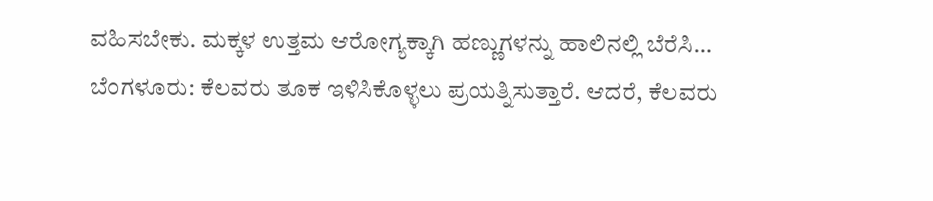ವಹಿಸಬೇಕು. ಮಕ್ಕಳ ಉತ್ತಮ ಆರೋಗ್ಯಕ್ಕಾಗಿ ಹಣ್ಣುಗಳನ್ನು ಹಾಲಿನಲ್ಲಿ ಬೆರೆಸಿ…
ಬೆಂಗಳೂರು: ಕೆಲವರು ತೂಕ ಇಳಿಸಿಕೊಳ್ಳಲು ಪ್ರಯತ್ನಿಸುತ್ತಾರೆ. ಆದರೆ, ಕೆಲವರು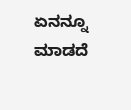ಏನನ್ನೂ ಮಾಡದೆ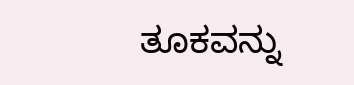ತೂಕವನ್ನು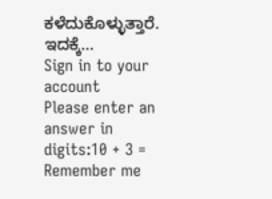ಕಳೆದುಕೊಳ್ಳುತ್ತಾರೆ. ಇದಕ್ಕೆ…
Sign in to your account
Please enter an answer in digits:10 + 3 =
Remember me